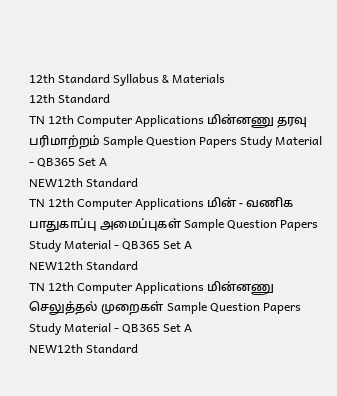12th Standard Syllabus & Materials
12th Standard
TN 12th Computer Applications மின்னணு தரவு பரிமாற்றம் Sample Question Papers Study Material - QB365 Set A
NEW12th Standard
TN 12th Computer Applications மின் - வணிக பாதுகாப்பு அமைப்புகள் Sample Question Papers Study Material - QB365 Set A
NEW12th Standard
TN 12th Computer Applications மின்னணு செலுத்தல் முறைகள் Sample Question Papers Study Material - QB365 Set A
NEW12th Standard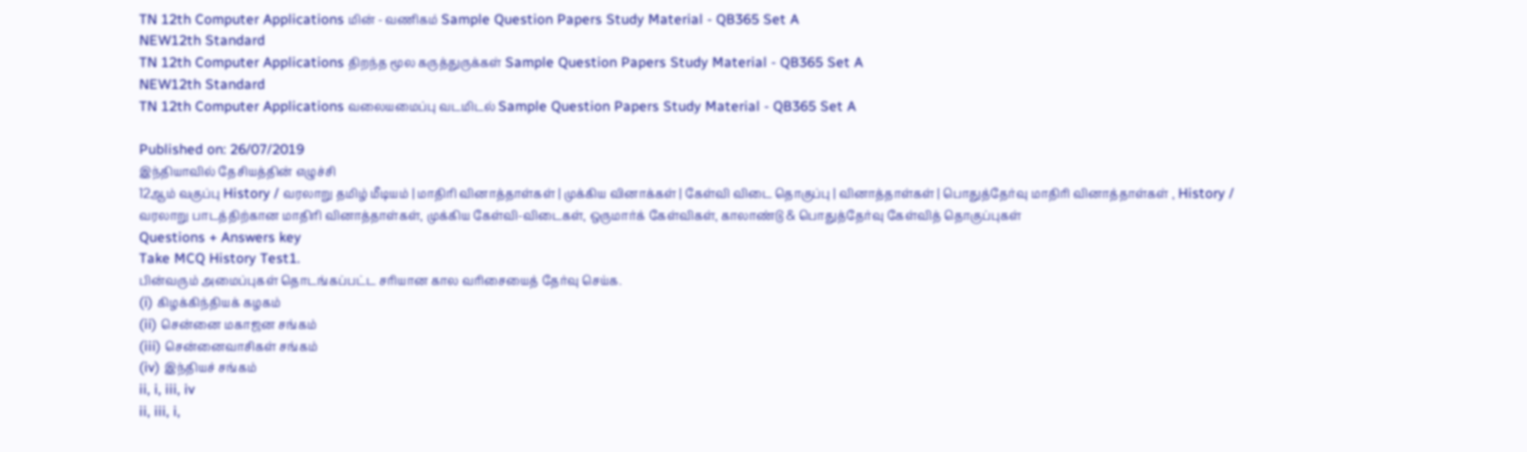TN 12th Computer Applications மின் - வணிகம் Sample Question Papers Study Material - QB365 Set A
NEW12th Standard
TN 12th Computer Applications திறந்த மூல கருத்துருக்கள் Sample Question Papers Study Material - QB365 Set A
NEW12th Standard
TN 12th Computer Applications வலையமைப்பு வடமிடல் Sample Question Papers Study Material - QB365 Set A

Published on: 26/07/2019
இந்தியாவில் தேசியத்தின் எழுச்சி
12ஆம் வகுப்பு History / வரலாறு தமிழ் மீடியம் | மாதிரி வினாத்தாள்கள் | முக்கிய வினாக்கள் | கேள்வி விடை தொகுப்பு | வினாத்தாள்கள் | பொதுத்தேர்வு மாதிரி வினாத்தாள்கள் , History / வரலாறு பாடத்திற்கான மாதிரி வினாத்தாள்கள், முக்கிய கேள்வி-விடைகள், ஒருமார்க் கேள்விகள், காலாண்டு & பொதுத்தேர்வு கேள்வித் தொகுப்புகள்
Questions + Answers key
Take MCQ History Test1.
பின்வரும் அமைப்புகள் தொடங்கப்பட்ட சரியான கால வரிசையைத் தேர்வு செய்க.
(i) கிழக்கிந்தியக் கழகம்
(ii) சென்னை மகாஜன சங்கம்
(iii) சென்னைவாசிகள் சங்கம்
(iv) இந்தியச் சங்கம்
ii, i, iii, iv
ii, iii, i,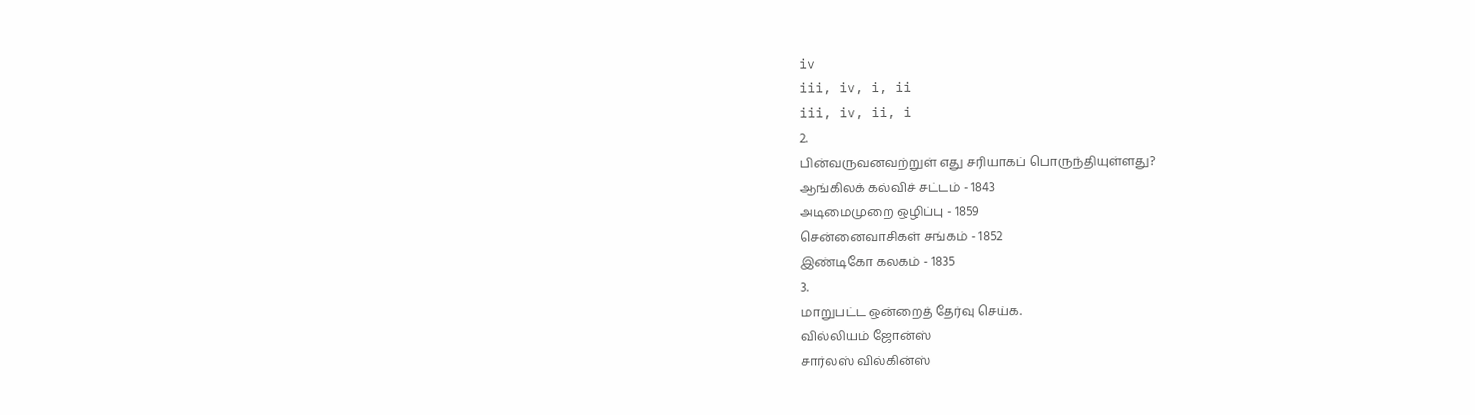iv
iii, iv, i, ii
iii, iv, ii, i
2.
பின்வருவனவற்றுள் எது சரியாகப் பொருந்தியுள்ளது?
ஆங்கிலக் கல்விச் சட்டம் - 1843
அடிமைமுறை ஒழிப்பு - 1859
சென்னைவாசிகள் சங்கம் - 1852
இண்டிகோ கலகம் - 1835
3.
மாறுபட்ட ஒன்றைத் தேர்வு செய்க.
வில்லியம் ஜோன்ஸ்
சார்லஸ் வில்கின்ஸ்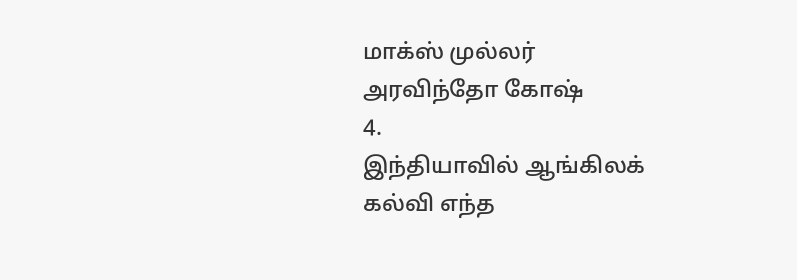மாக்ஸ் முல்லர்
அரவிந்தோ கோஷ்
4.
இந்தியாவில் ஆங்கிலக் கல்வி எந்த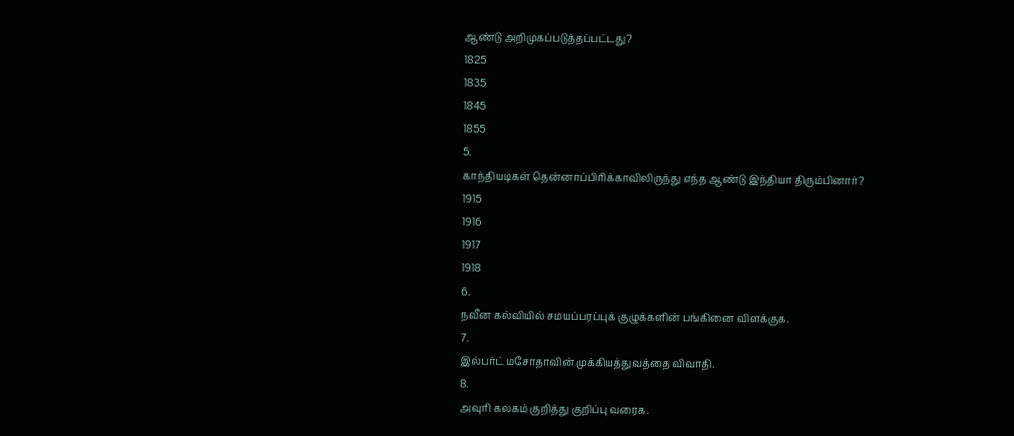ஆண்டு அறிமுகப்படுத்தப்பட்டது?
1825
1835
1845
1855
5.
காந்தியடிகள் தென்னாப்பிரிக்காவிலிருந்து எந்த ஆண்டு இந்தியா திரும்பினார்?
1915
1916
1917
1918
6.
நவீன கல்வியில் சமயப்பரப்புக் குழுக்களின் பங்கினை விளக்குக.
7.
இல்பர்ட் மசோதாவின் முக்கியத்துவத்தை விவாதி.
8.
அவுரி கலகம் குறித்து குறிப்பு வரைக.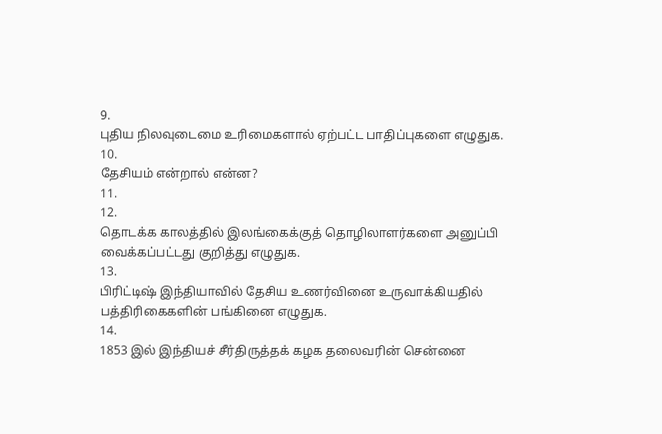9.
புதிய நிலவுடைமை உரிமைகளால் ஏற்பட்ட பாதிப்புகளை எழுதுக.
10.
தேசியம் என்றால் என்ன?
11.
12.
தொடக்க காலத்தில் இலங்கைக்குத் தொழிலாளர்களை அனுப்பி வைக்கப்பட்டது குறித்து எழுதுக.
13.
பிரிட்டிஷ் இந்தியாவில் தேசிய உணர்வினை உருவாக்கியதில் பத்திரிகைகளின் பங்கினை எழுதுக.
14.
1853 இல் இந்தியச் சீர்திருத்தக் கழக தலைவரின் சென்னை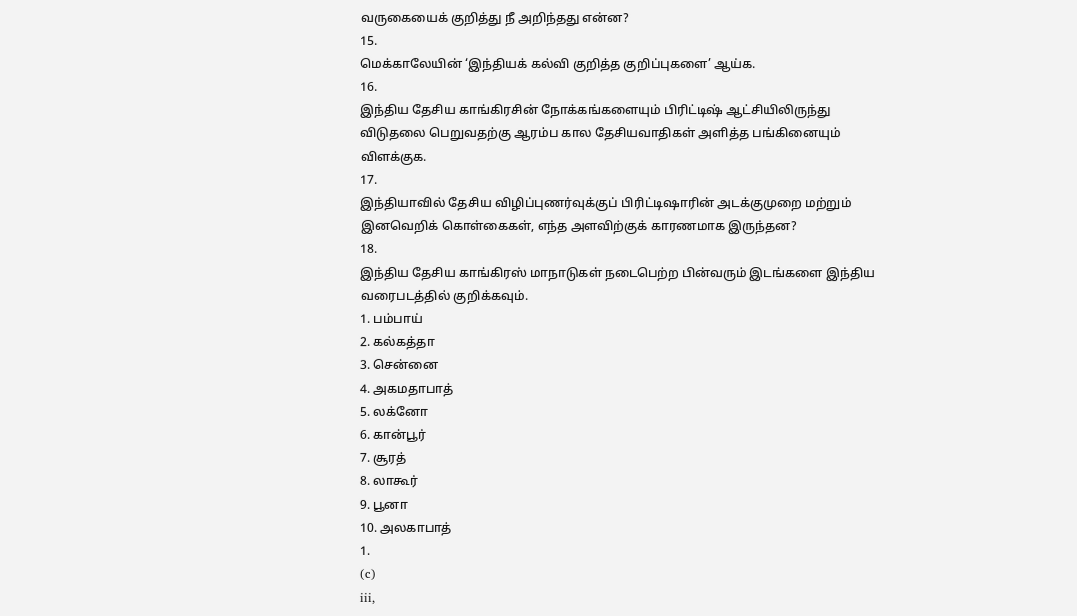வருகையைக் குறித்து நீ அறிந்தது என்ன?
15.
மெக்காலேயின் ‘இந்தியக் கல்வி குறித்த குறிப்புகளை’ ஆய்க.
16.
இந்திய தேசிய காங்கிரசின் நோக்கங்களையும் பிரிட்டிஷ் ஆட்சியிலிருந்து விடுதலை பெறுவதற்கு ஆரம்ப கால தேசியவாதிகள் அளித்த பங்கினையும் விளக்குக.
17.
இந்தியாவில் தேசிய விழிப்புணர்வுக்குப் பிரிட்டிஷாரின் அடக்குமுறை மற்றும் இனவெறிக் கொள்கைகள், எந்த அளவிற்குக் காரணமாக இருந்தன?
18.
இந்திய தேசிய காங்கிரஸ் மாநாடுகள் நடைபெற்ற பின்வரும் இடங்களை இந்திய வரைபடத்தில் குறிக்கவும்.
1. பம்பாய்
2. கல்கத்தா
3. சென்னை
4. அகமதாபாத்
5. லக்னோ
6. கான்பூர்
7. சூரத்
8. லாகூர்
9. பூனா
10. அலகாபாத்
1.
(c)
iii,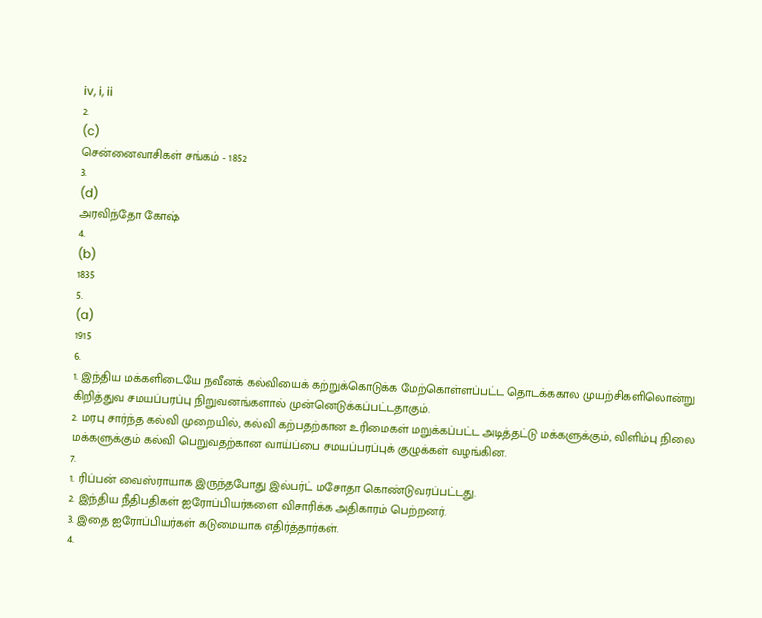iv, i, ii
2.
(c)
சென்னைவாசிகள் சங்கம் - 1852
3.
(d)
அரவிந்தோ கோஷ்
4.
(b)
1835
5.
(a)
1915
6.
1. இந்திய மக்களிடையே நவீனக் கல்வியைக் கற்றுக்கொடுக்க மேற்கொள்ளப்பட்ட தொடக்ககால முயற்சிகளிலொன்று கிறித்துவ சமயப்பரப்பு நிறுவனங்களால் முன்னெடுக்கப்பட்டதாகும்.
2. மரபு சார்ந்த கல்வி முறையில், கல்வி கற்பதற்கான உரிமைகள் மறுக்கப்பட்ட அடித்தட்டு மக்களுக்கும், விளிம்பு நிலை மக்களுக்கும் கல்வி பெறுவதற்கான வாய்ப்பை சமயப்பரப்புக் குழுக்கள் வழங்கின.
7.
1. ரிப்பன் வைஸ்ராயாக இருந்தபோது இல்பர்ட் மசோதா கொண்டுவரப்பட்டது.
2. இந்திய நீதிபதிகள் ஐரோப்பியர்களை விசாரிக்க அதிகாரம் பெற்றனர்.
3. இதை ஐரோப்பியர்கள் கடுமையாக எதிர்த்தார்கள்.
4.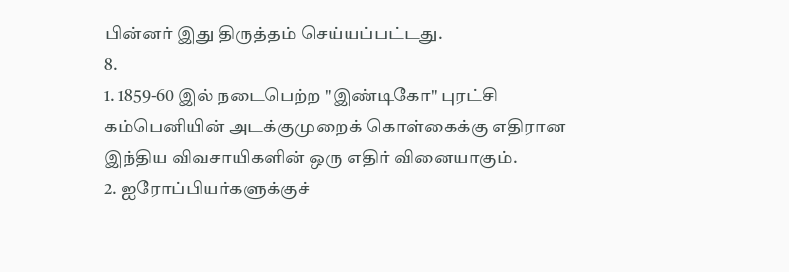பின்னர் இது திருத்தம் செய்யப்பட்டது.
8.
1. 1859-60 இல் நடைபெற்ற "இண்டிகோ" புரட்சி கம்பெனியின் அடக்குமுறைக் கொள்கைக்கு எதிரான இந்திய விவசாயிகளின் ஒரு எதிர் வினையாகும்.
2. ஐரோப்பியர்களுக்குச்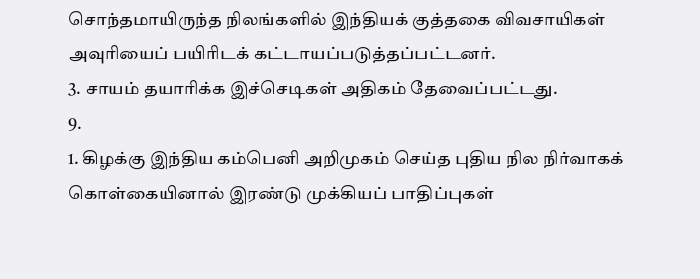சொந்தமாயிருந்த நிலங்களில் இந்தியக் குத்தகை விவசாயிகள் அவுரியைப் பயிரிடக் கட்டாயப்படுத்தப்பட்டனர்.
3. சாயம் தயாரிக்க இச்செடிகள் அதிகம் தேவைப்பட்டது.
9.
1. கிழக்கு இந்திய கம்பெனி அறிமுகம் செய்த புதிய நில நிர்வாகக் கொள்கையினால் இரண்டு முக்கியப் பாதிப்புகள்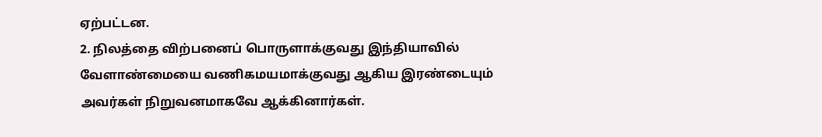ஏற்பட்டன.
2. நிலத்தை விற்பனைப் பொருளாக்குவது இந்தியாவில் வேளாண்மையை வணிகமயமாக்குவது ஆகிய இரண்டையும் அவர்கள் நிறுவனமாகவே ஆக்கினார்கள்.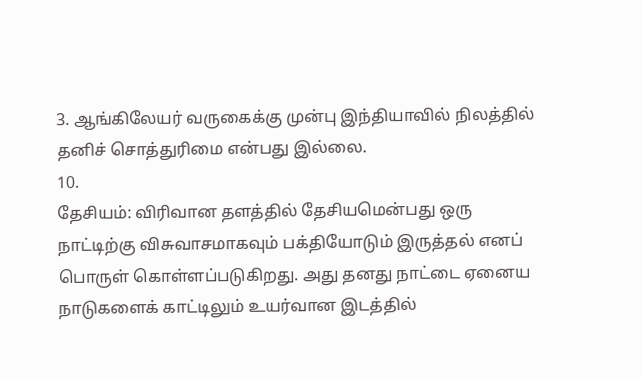3. ஆங்கிலேயர் வருகைக்கு முன்பு இந்தியாவில் நிலத்தில் தனிச் சொத்துரிமை என்பது இல்லை.
10.
தேசியம்: விரிவான தளத்தில் தேசியமென்பது ஒரு நாட்டிற்கு விசுவாசமாகவும் பக்தியோடும் இருத்தல் எனப் பொருள் கொள்ளப்படுகிறது. அது தனது நாட்டை ஏனைய நாடுகளைக் காட்டிலும் உயர்வான இடத்தில்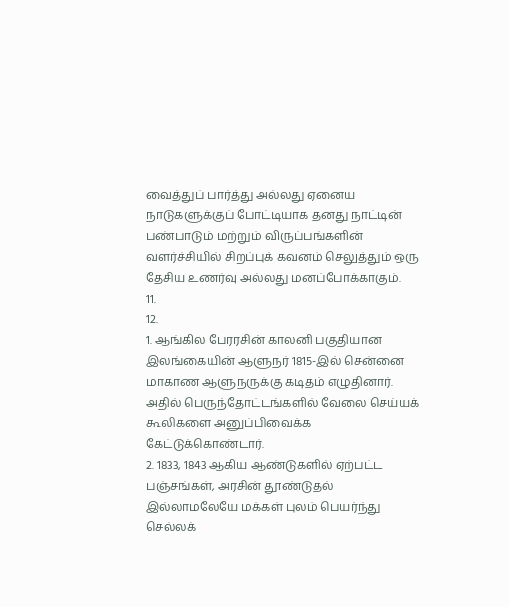வைத்துப் பார்த்து அல்லது ஏனைய நாடுகளுக்குப் போட்டியாக தனது நாட்டின் பண்பாடும் மற்றும் விருப்பங்களின் வளர்ச்சியில் சிறப்புக் கவனம் செலுத்தும் ஒரு தேசிய உணர்வு அல்லது மனப்போக்காகும்.
11.
12.
1. ஆங்கில பேரரசின் காலனி பகுதியான இலங்கையின் ஆளுநர் 1815-இல் சென்னை மாகாண ஆளுநருக்கு கடிதம் எழுதினார். அதில் பெருந்தோட்டங்களில் வேலை செய்யக் கூலிகளை அனுப்பிவைக்க கேட்டுக்கொண்டார்.
2. 1833, 1843 ஆகிய ஆண்டுகளில் ஏற்பட்ட பஞ்சங்கள், அரசின் தூண்டுதல் இல்லாமலேயே மக்கள் புலம் பெயர்ந்து செல்லக்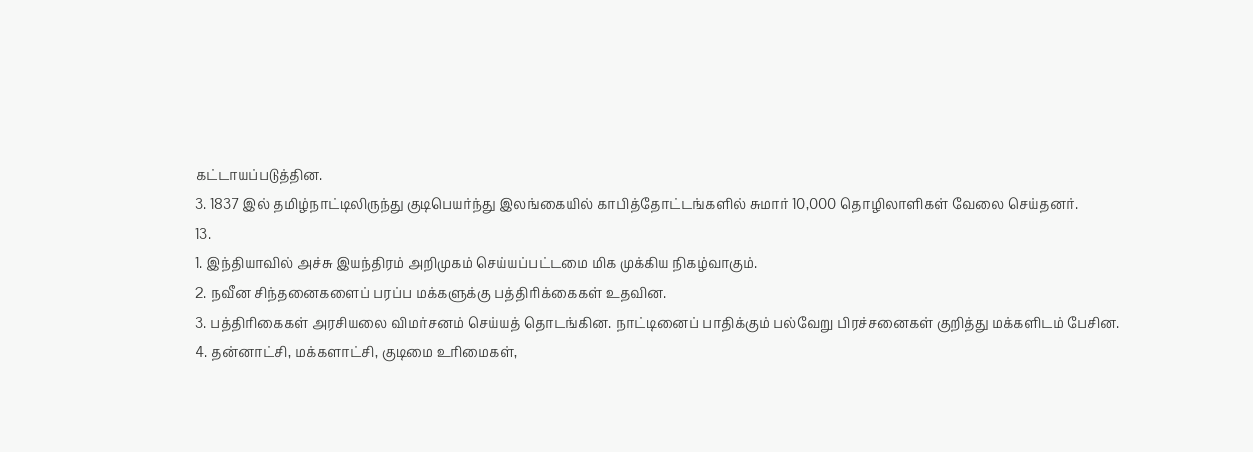கட்டாயப்படுத்தின.
3. 1837 இல் தமிழ்நாட்டிலிருந்து குடிபெயர்ந்து இலங்கையில் காபித்தோட்டங்களில் சுமார் 10,000 தொழிலாளிகள் வேலை செய்தனர்.
13.
1. இந்தியாவில் அச்சு இயந்திரம் அறிமுகம் செய்யப்பட்டமை மிக முக்கிய நிகழ்வாகும்.
2. நவீன சிந்தனைகளைப் பரப்ப மக்களுக்கு பத்திரிக்கைகள் உதவின.
3. பத்திரிகைகள் அரசியலை விமர்சனம் செய்யத் தொடங்கின. நாட்டினைப் பாதிக்கும் பல்வேறு பிரச்சனைகள் குறித்து மக்களிடம் பேசின.
4. தன்னாட்சி, மக்களாட்சி, குடிமை உரிமைகள்,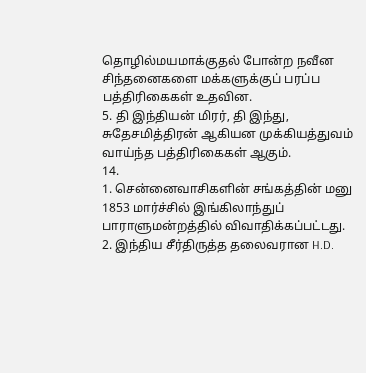தொழில்மயமாக்குதல் போன்ற நவீன சிந்தனைகளை மக்களுக்குப் பரப்ப பத்திரிகைகள் உதவின.
5. தி இந்தியன் மிரர், தி இந்து, சுதேசமித்திரன் ஆகியன முக்கியத்துவம் வாய்ந்த பத்திரிகைகள் ஆகும்.
14.
1. சென்னைவாசிகளின் சங்கத்தின் மனு 1853 மார்ச்சில் இங்கிலாந்துப் பாராளுமன்றத்தில் விவாதிக்கப்பட்டது.
2. இந்திய சீர்திருத்த தலைவரான H.D.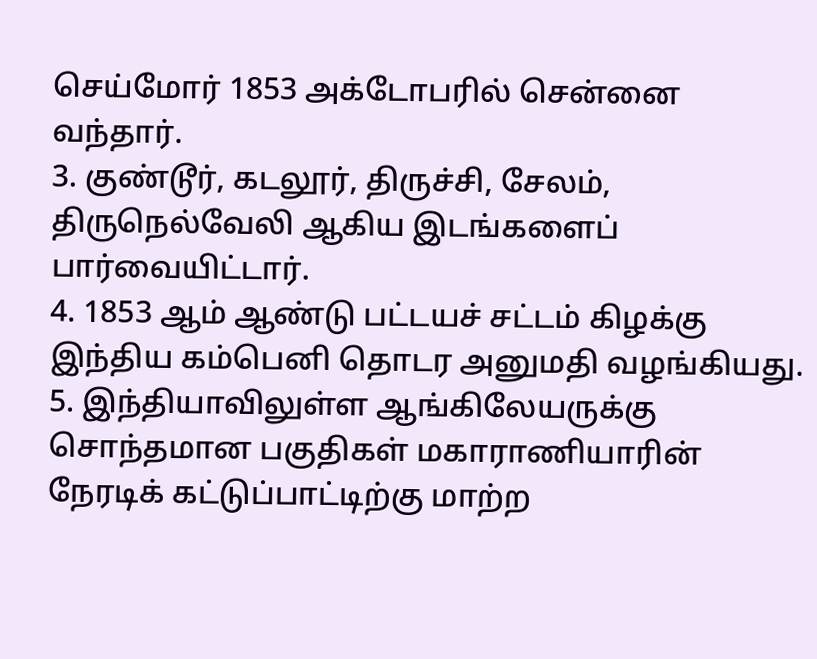செய்மோர் 1853 அக்டோபரில் சென்னை வந்தார்.
3. குண்டூர், கடலூர், திருச்சி, சேலம், திருநெல்வேலி ஆகிய இடங்களைப் பார்வையிட்டார்.
4. 1853 ஆம் ஆண்டு பட்டயச் சட்டம் கிழக்கு இந்திய கம்பெனி தொடர அனுமதி வழங்கியது.
5. இந்தியாவிலுள்ள ஆங்கிலேயருக்கு சொந்தமான பகுதிகள் மகாராணியாரின் நேரடிக் கட்டுப்பாட்டிற்கு மாற்ற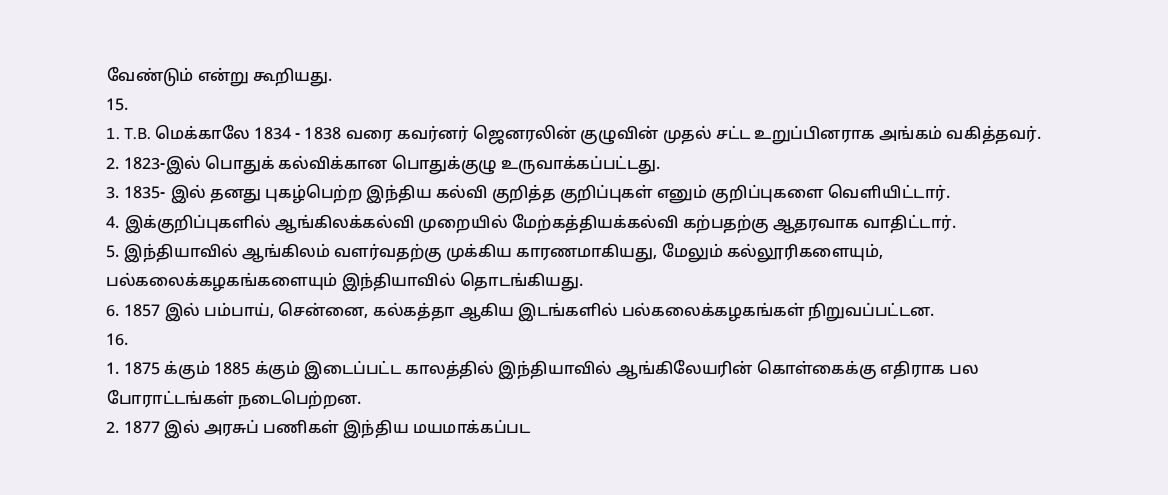வேண்டும் என்று கூறியது.
15.
1. T.B. மெக்காலே 1834 - 1838 வரை கவர்னர் ஜெனரலின் குழுவின் முதல் சட்ட உறுப்பினராக அங்கம் வகித்தவர்.
2. 1823-இல் பொதுக் கல்விக்கான பொதுக்குழு உருவாக்கப்பட்டது.
3. 1835- இல் தனது புகழ்பெற்ற இந்திய கல்வி குறித்த குறிப்புகள் எனும் குறிப்புகளை வெளியிட்டார்.
4. இக்குறிப்புகளில் ஆங்கிலக்கல்வி முறையில் மேற்கத்தியக்கல்வி கற்பதற்கு ஆதரவாக வாதிட்டார்.
5. இந்தியாவில் ஆங்கிலம் வளர்வதற்கு முக்கிய காரணமாகியது, மேலும் கல்லூரிகளையும், பல்கலைக்கழகங்களையும் இந்தியாவில் தொடங்கியது.
6. 1857 இல் பம்பாய், சென்னை, கல்கத்தா ஆகிய இடங்களில் பல்கலைக்கழகங்கள் நிறுவப்பட்டன.
16.
1. 1875 க்கும் 1885 க்கும் இடைப்பட்ட காலத்தில் இந்தியாவில் ஆங்கிலேயரின் கொள்கைக்கு எதிராக பல போராட்டங்கள் நடைபெற்றன.
2. 1877 இல் அரசுப் பணிகள் இந்திய மயமாக்கப்பட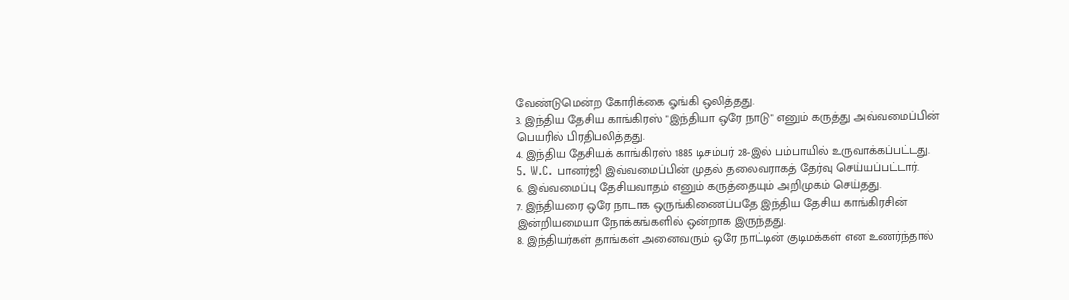வேண்டுமென்ற கோரிக்கை ஓங்கி ஒலித்தது.
3. இந்திய தேசிய காங்கிரஸ் "இந்தியா ஒரே நாடு" எனும் கருத்து அவ்வமைப்பின் பெயரில் பிரதிபலித்தது.
4. இந்திய தேசியக் காங்கிரஸ் 1885 டிசம்பர் 28-இல் பம்பாயில் உருவாக்கப்பட்டது.
5. W.C. பானர்ஜி இவ்வமைப்பின் முதல் தலைவராகத் தேர்வு செய்யப்பட்டார்.
6. இவ்வமைப்பு தேசியவாதம் எனும் கருத்தையும் அறிமுகம் செய்தது.
7. இந்தியரை ஒரே நாடாக ஒருங்கிணைப்பதே இந்திய தேசிய காங்கிரசின் இன்றியமையா நோக்கங்களில் ஒன்றாக இருந்தது.
8. இந்தியர்கள் தாங்கள் அனைவரும் ஒரே நாட்டின் குடிமக்கள் என உணர்ந்தால்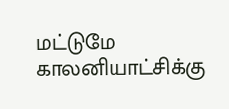மட்டுமே காலனியாட்சிக்கு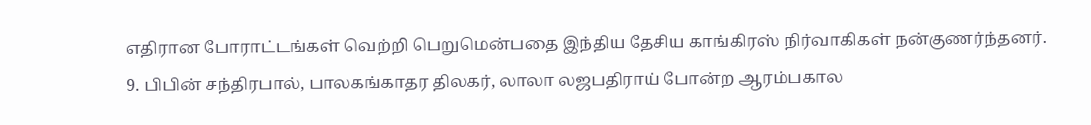எதிரான போராட்டங்கள் வெற்றி பெறுமென்பதை இந்திய தேசிய காங்கிரஸ் நிர்வாகிகள் நன்குணர்ந்தனர்.
9. பிபின் சந்திரபால், பாலகங்காதர திலகர், லாலா லஜபதிராய் போன்ற ஆரம்பகால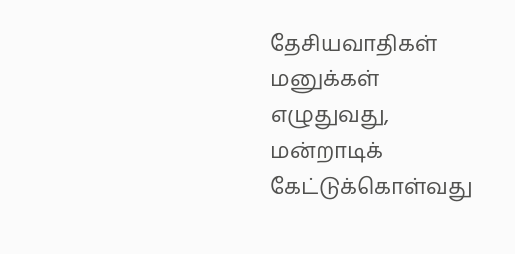தேசியவாதிகள் மனுக்கள் எழுதுவது, மன்றாடிக் கேட்டுக்கொள்வது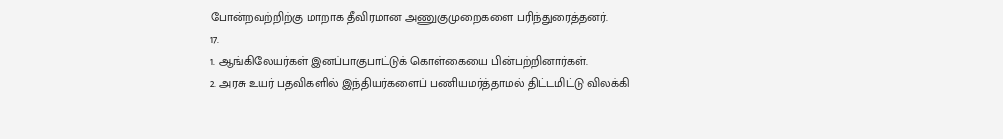போன்றவற்றிற்கு மாறாக தீவிரமான அணுகுமுறைகளை பரிந்துரைத்தனர்.
17.
1. ஆங்கிலேயர்கள் இனப்பாகுபாட்டுக் கொள்கையை பின்பற்றினார்கள்.
2. அரசு உயர் பதவிகளில் இந்தியர்களைப் பணியமர்த்தாமல் திட்டமிட்டு விலக்கி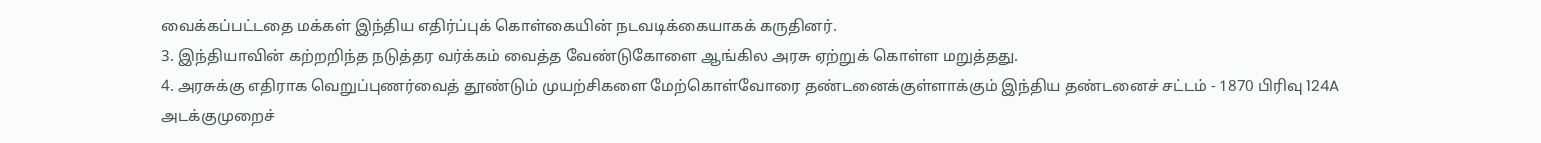வைக்கப்பட்டதை மக்கள் இந்திய எதிர்ப்புக் கொள்கையின் நடவடிக்கையாகக் கருதினர்.
3. இந்தியாவின் கற்றறிந்த நடுத்தர வர்க்கம் வைத்த வேண்டுகோளை ஆங்கில அரசு ஏற்றுக் கொள்ள மறுத்தது.
4. அரசுக்கு எதிராக வெறுப்புணர்வைத் தூண்டும் முயற்சிகளை மேற்கொள்வோரை தண்டனைக்குள்ளாக்கும் இந்திய தண்டனைச் சட்டம் - 1870 பிரிவு 124A அடக்குமுறைச்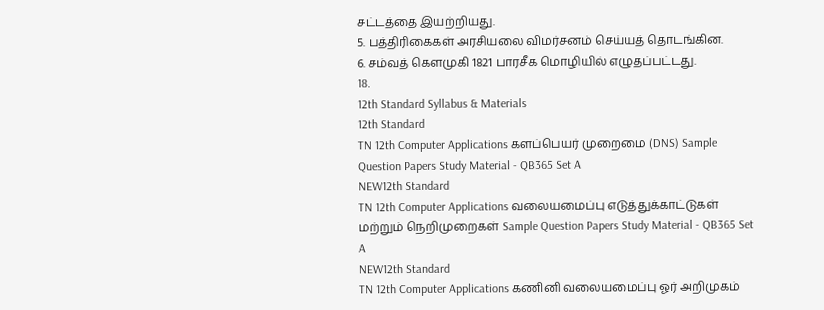சட்டத்தை இயற்றியது.
5. பத்திரிகைகள் அரசியலை விமர்சனம் செய்யத் தொடங்கின.
6. சம்வத் கௌமுகி 1821 பாரசீக மொழியில் எழுதப்பட்டது.
18.
12th Standard Syllabus & Materials
12th Standard
TN 12th Computer Applications களப்பெயர் முறைமை (DNS) Sample Question Papers Study Material - QB365 Set A
NEW12th Standard
TN 12th Computer Applications வலையமைப்பு எடுத்துக்காட்டுகள் மற்றும் நெறிமுறைகள் Sample Question Papers Study Material - QB365 Set A
NEW12th Standard
TN 12th Computer Applications கணினி வலையமைப்பு ஓர் அறிமுகம்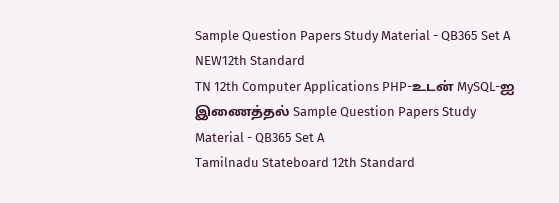Sample Question Papers Study Material - QB365 Set A
NEW12th Standard
TN 12th Computer Applications PHP-உடன் MySQL-ஐ இணைத்தல் Sample Question Papers Study Material - QB365 Set A
Tamilnadu Stateboard 12th Standard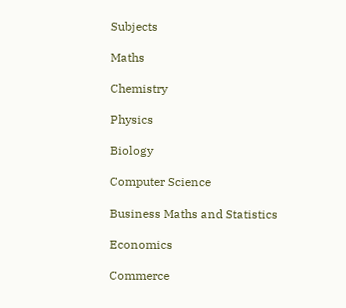Subjects

Maths

Chemistry

Physics

Biology

Computer Science

Business Maths and Statistics

Economics

Commerce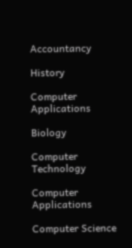Accountancy

History

Computer Applications

Biology

Computer Technology

Computer Applications

Computer Science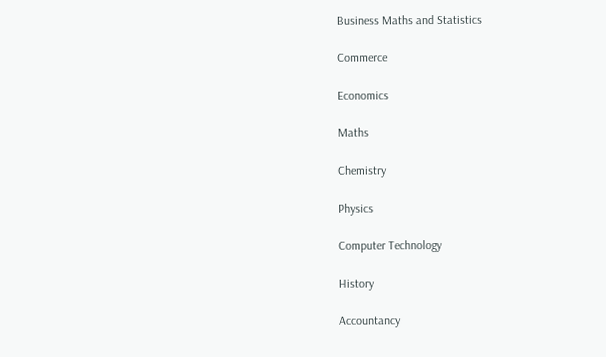Business Maths and Statistics

Commerce

Economics

Maths

Chemistry

Physics

Computer Technology

History

Accountancy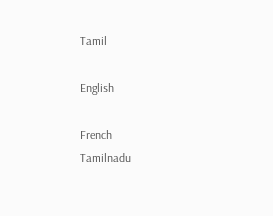Tamil

English

French
Tamilnadu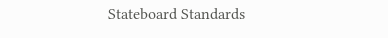Stateboard Standards